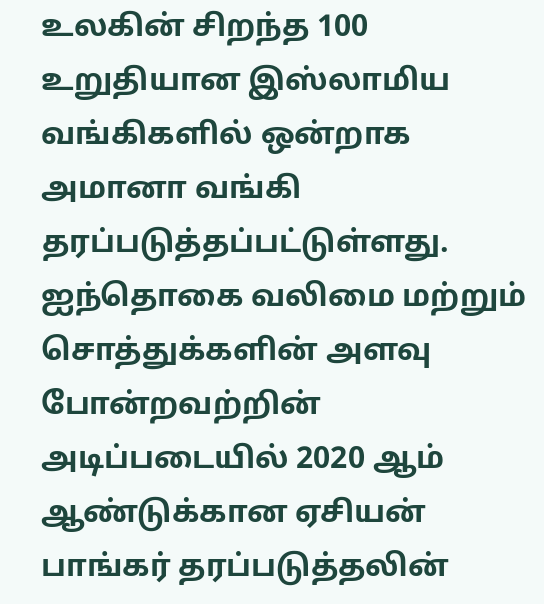உலகின் சிறந்த 100 உறுதியான இஸ்லாமிய வங்கிகளில் ஒன்றாக அமானா வங்கி தரப்படுத்தப்பட்டுள்ளது. ஐந்தொகை வலிமை மற்றும் சொத்துக்களின் அளவு போன்றவற்றின் அடிப்படையில் 2020 ஆம் ஆண்டுக்கான ஏசியன் பாங்கர் தரப்படுத்தலின்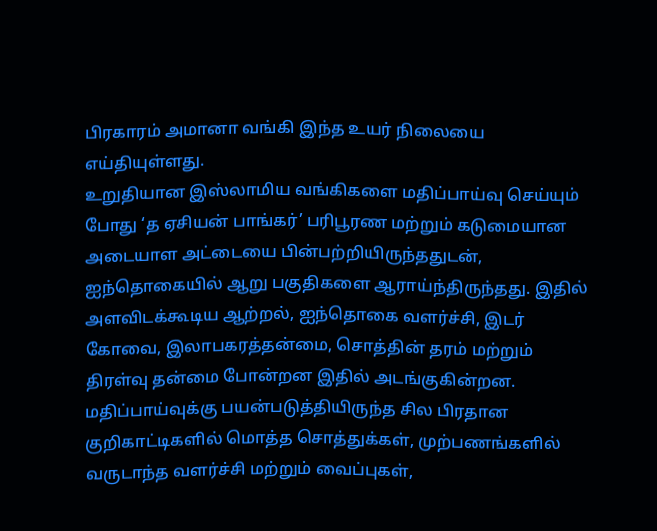பிரகாரம் அமானா வங்கி இந்த உயர் நிலையை எய்தியுள்ளது.
உறுதியான இஸ்லாமிய வங்கிகளை மதிப்பாய்வு செய்யும் போது ‘த ஏசியன் பாங்கர்’ பரிபூரண மற்றும் கடுமையான அடையாள அட்டையை பின்பற்றியிருந்ததுடன், ஐந்தொகையில் ஆறு பகுதிகளை ஆராய்ந்திருந்தது. இதில் அளவிடக்கூடிய ஆற்றல், ஐந்தொகை வளர்ச்சி, இடர் கோவை, இலாபகரத்தன்மை, சொத்தின் தரம் மற்றும் திரள்வு தன்மை போன்றன இதில் அடங்குகின்றன. மதிப்பாய்வுக்கு பயன்படுத்தியிருந்த சில பிரதான குறிகாட்டிகளில் மொத்த சொத்துக்கள், முற்பணங்களில் வருடாந்த வளர்ச்சி மற்றும் வைப்புகள்,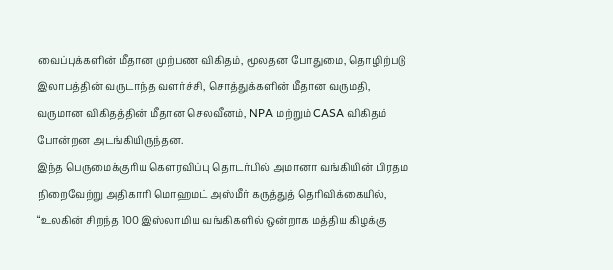வைப்புக்களின் மீதான முற்பண விகிதம், மூலதன போதுமை, தொழிற்படு இலாபத்தின் வருடாந்த வளர்ச்சி, சொத்துக்களின் மீதான வருமதி, வருமான விகிதத்தின் மீதான செலவீனம், NPA மற்றும் CASA விகிதம் போன்றன அடங்கியிருந்தன.
இந்த பெருமைக்குரிய கௌரவிப்பு தொடர்பில் அமானா வங்கியின் பிரதம நிறைவேற்று அதிகாரி மொஹமட் அஸ்மீர் கருத்துத் தெரிவிக்கையில், “உலகின் சிறந்த 100 இஸ்லாமிய வங்கிகளில் ஒன்றாக மத்திய கிழக்கு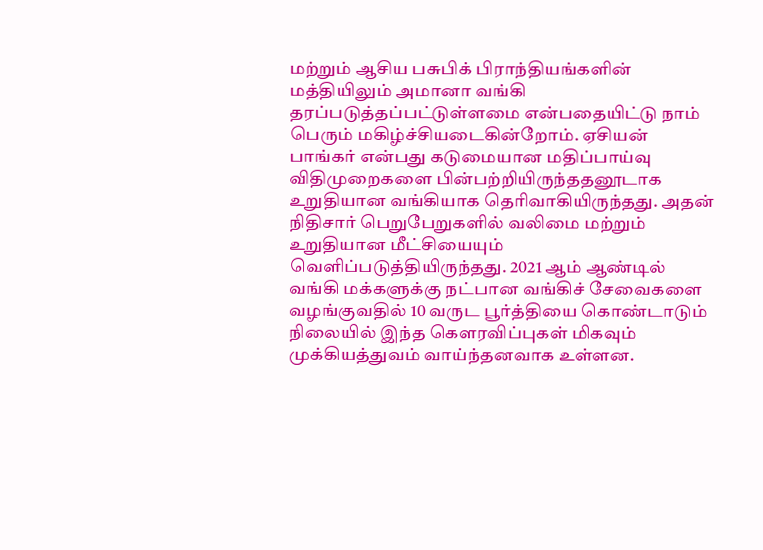மற்றும் ஆசிய பசுபிக் பிராந்தியங்களின் மத்தியிலும் அமானா வங்கி தரப்படுத்தப்பட்டுள்ளமை என்பதையிட்டு நாம் பெரும் மகிழ்ச்சியடைகின்றோம். ஏசியன் பாங்கர் என்பது கடுமையான மதிப்பாய்வு விதிமுறைகளை பின்பற்றியிருந்ததனூடாக உறுதியான வங்கியாக தெரிவாகியிருந்தது. அதன் நிதிசார் பெறுபேறுகளில் வலிமை மற்றும் உறுதியான மீட்சியையும் வெளிப்படுத்தியிருந்தது. 2021 ஆம் ஆண்டில் வங்கி மக்களுக்கு நட்பான வங்கிச் சேவைகளை வழங்குவதில் 10 வருட பூர்த்தியை கொண்டாடும் நிலையில் இந்த கௌரவிப்புகள் மிகவும் முக்கியத்துவம் வாய்ந்தனவாக உள்ளன.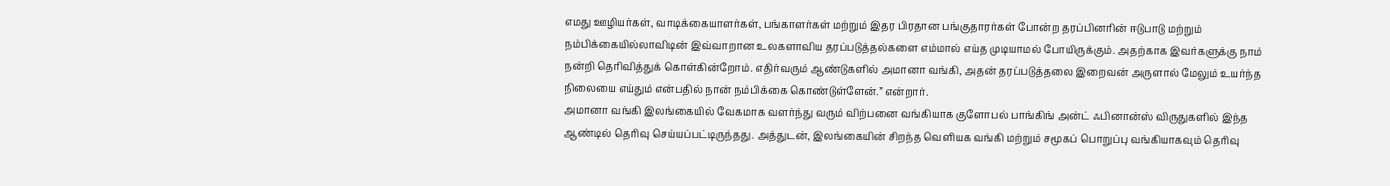எமது ஊழியர்கள், வாடிக்கையாளர்கள், பங்காளர்கள் மற்றும் இதர பிரதான பங்குதாரர்கள் போன்ற தரப்பினரின் ஈடுபாடு மற்றும் நம்பிக்கையில்லாவிடின் இவ்வாறான உலகளாவிய தரப்படுத்தல்களை எம்மால் எய்த முடியாமல் போயிருக்கும். அதற்காக இவர்களுக்கு நாம் நன்றி தெரிவித்துக் கொள்கின்றோம். எதிர்வரும் ஆண்டுகளில் அமானா வங்கி, அதன் தரப்படுத்தலை இறைவன் அருளால் மேலும் உயர்ந்த நிலையை எய்தும் என்பதில் நான் நம்பிக்கை கொண்டுள்ளேன்.” என்றார்.
அமானா வங்கி இலங்கையில் வேகமாக வளர்ந்து வரும் விற்பனை வங்கியாக குளோபல் பாங்கிங் அன்ட் ஃபினான்ஸ் விருதுகளில் இந்த ஆண்டில் தெரிவு செய்யப்பட்டிருந்தது. அத்துடன், இலங்கையின் சிறந்த வெளியக வங்கி மற்றும் சமூகப் பொறுப்பு வங்கியாகவும் தெரிவு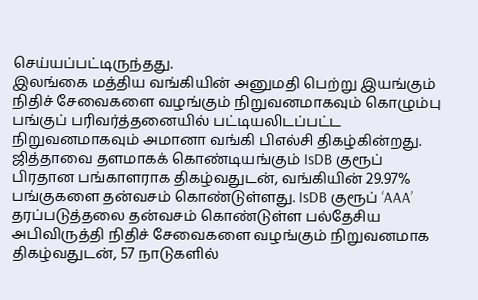செய்யப்பட்டிருந்தது.
இலங்கை மத்திய வங்கியின் அனுமதி பெற்று இயங்கும் நிதிச் சேவைகளை வழங்கும் நிறுவனமாகவும் கொழும்பு பங்குப் பரிவர்த்தனையில் பட்டியலிடப்பட்ட நிறுவனமாகவும் அமானா வங்கி பிஎல்சி திகழ்கின்றது. ஜித்தாவை தளமாகக் கொண்டியங்கும் IsDB குரூப் பிரதான பங்காளராக திகழ்வதுடன், வங்கியின் 29.97% பங்குகளை தன்வசம் கொண்டுள்ளது. IsDB குரூப் ‘AAA’ தரப்படுத்தலை தன்வசம் கொண்டுள்ள பல்தேசிய அபிவிருத்தி நிதிச் சேவைகளை வழங்கும் நிறுவனமாக திகழ்வதுடன், 57 நாடுகளில்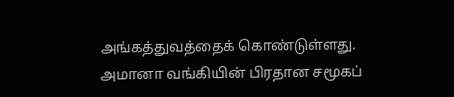அங்கத்துவத்தைக் கொண்டுள்ளது. அமானா வங்கியின் பிரதான சமூகப்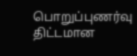பொறுப்புணர்வு திட்டமான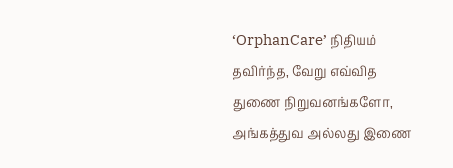‘OrphanCare’ நிதியம் தவிர்ந்த, வேறு எவ்வித துணை நிறுவனங்களோ, அங்கத்துவ அல்லது இணை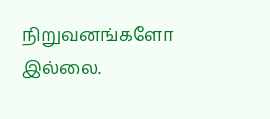நிறுவனங்களோ இல்லை.